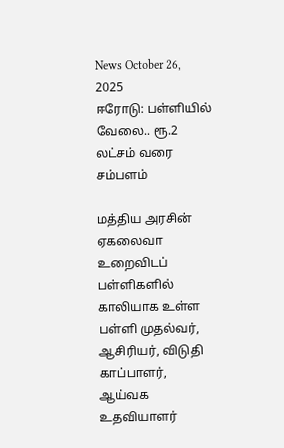News October 26, 2025
ஈரோடு: பள்ளியில் வேலை.. ரூ.2 லட்சம் வரை சம்பளம்

மத்திய அரசின் ஏகலைவா உறைவிடப் பள்ளிகளில் காலியாக உள்ள பள்ளி முதல்வர், ஆசிரியர், விடுதி காப்பாளர், ஆய்வக உதவியாளர்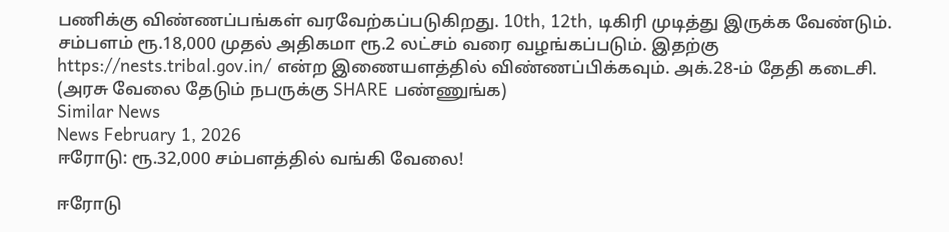பணிக்கு விண்ணப்பங்கள் வரவேற்கப்படுகிறது. 10th, 12th, டிகிரி முடித்து இருக்க வேண்டும். சம்பளம் ரூ.18,000 முதல் அதிகமா ரூ.2 லட்சம் வரை வழங்கப்படும். இதற்கு https://nests.tribal.gov.in/ என்ற இணையளத்தில் விண்ணப்பிக்கவும். அக்.28-ம் தேதி கடைசி. (அரசு வேலை தேடும் நபருக்கு SHARE பண்ணுங்க)
Similar News
News February 1, 2026
ஈரோடு: ரூ.32,000 சம்பளத்தில் வங்கி வேலை!

ஈரோடு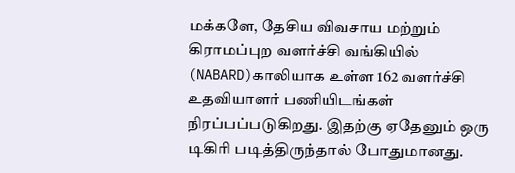மக்களே, தேசிய விவசாய மற்றும் கிராமப்புற வளர்ச்சி வங்கியில் (NABARD)காலியாக உள்ள 162 வளர்ச்சி உதவியாளர் பணியிடங்கள் நிரப்பப்படுகிறது. இதற்கு ஏதேனும் ஒரு டிகிரி படித்திருந்தால் போதுமானது.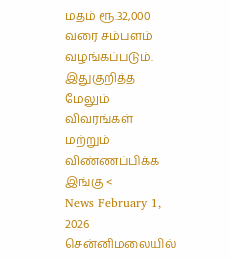மதம் ரூ.32,000 வரை சம்பளம் வழங்கப்படும். இதுகுறித்த மேலும் விவரங்கள் மற்றும் விண்ணப்பிக்க இங்கு <
News February 1, 2026
சென்னிமலையில்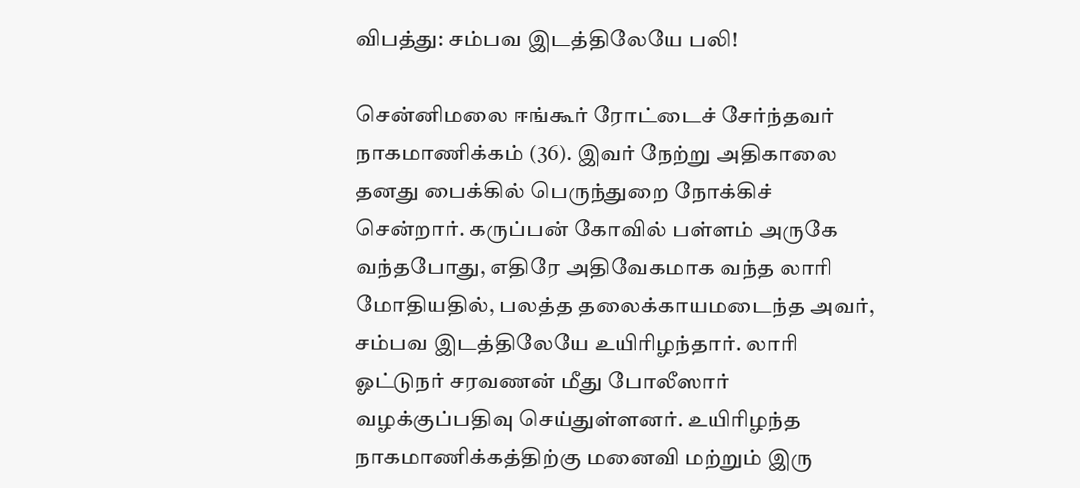விபத்து: சம்பவ இடத்திலேயே பலி!

சென்னிமலை ஈங்கூர் ரோட்டைச் சேர்ந்தவர் நாகமாணிக்கம் (36). இவர் நேற்று அதிகாலை தனது பைக்கில் பெருந்துறை நோக்கிச் சென்றார். கருப்பன் கோவில் பள்ளம் அருகே வந்தபோது, எதிரே அதிவேகமாக வந்த லாரி மோதியதில், பலத்த தலைக்காயமடைந்த அவர், சம்பவ இடத்திலேயே உயிரிழந்தார். லாரி ஓட்டுநர் சரவணன் மீது போலீஸார் வழக்குப்பதிவு செய்துள்ளனர். உயிரிழந்த நாகமாணிக்கத்திற்கு மனைவி மற்றும் இரு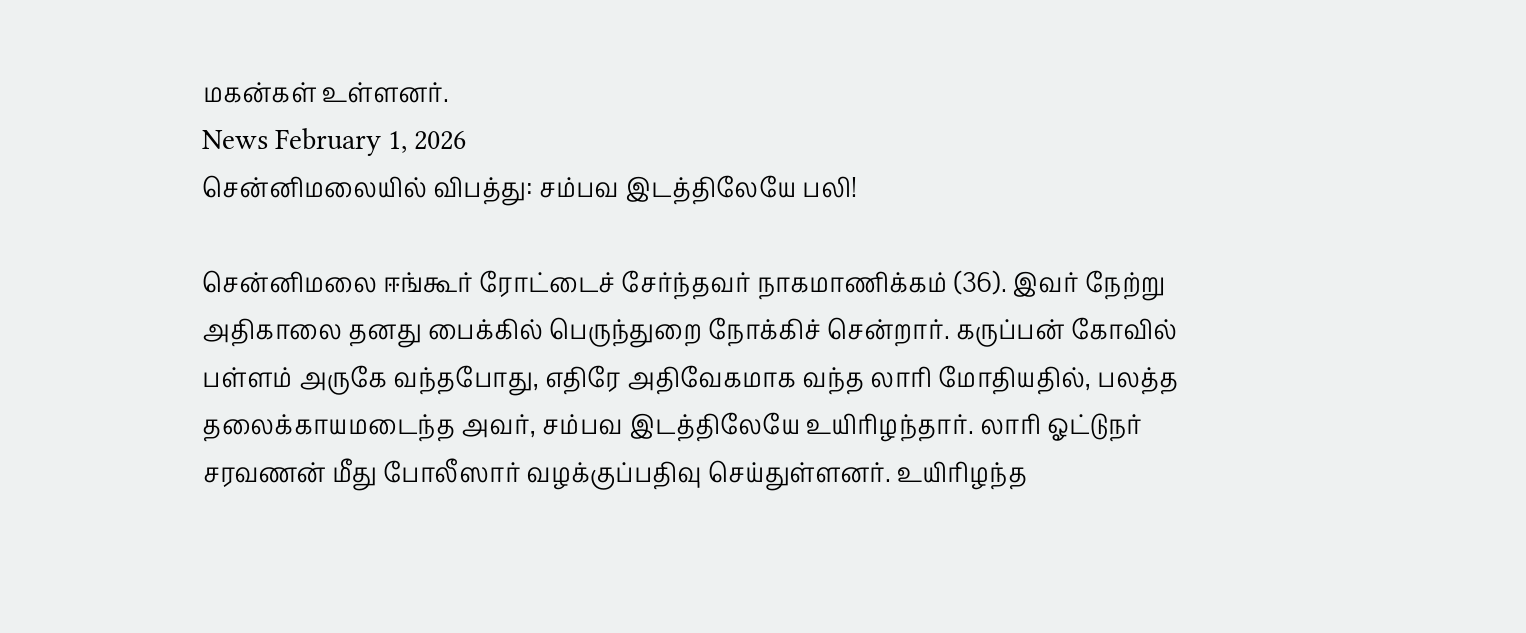மகன்கள் உள்ளனர்.
News February 1, 2026
சென்னிமலையில் விபத்து: சம்பவ இடத்திலேயே பலி!

சென்னிமலை ஈங்கூர் ரோட்டைச் சேர்ந்தவர் நாகமாணிக்கம் (36). இவர் நேற்று அதிகாலை தனது பைக்கில் பெருந்துறை நோக்கிச் சென்றார். கருப்பன் கோவில் பள்ளம் அருகே வந்தபோது, எதிரே அதிவேகமாக வந்த லாரி மோதியதில், பலத்த தலைக்காயமடைந்த அவர், சம்பவ இடத்திலேயே உயிரிழந்தார். லாரி ஓட்டுநர் சரவணன் மீது போலீஸார் வழக்குப்பதிவு செய்துள்ளனர். உயிரிழந்த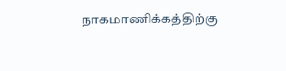நாகமாணிக்கத்திற்கு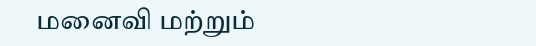மனைவி மற்றும்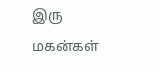இரு மகன்கள்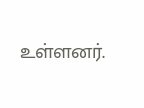உள்ளனர்.